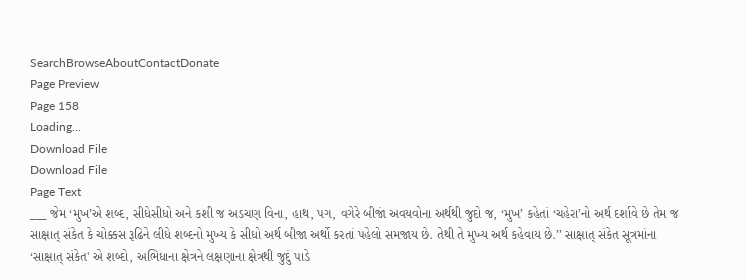SearchBrowseAboutContactDonate
Page Preview
Page 158
Loading...
Download File
Download File
Page Text
___ જેમ ‘મુખ’એ શબ્દ, સીધેસીધો અને કશી જ અડચણ વિના, હાથ, પગ, વગેરે બીજાં અવયવોના અર્થથી જુદો જ, ‘મુખ’ કહેતાં ‘ચહેરા’નો અર્થ દર્શાવે છે તેમ જ સાક્ષાત્ સંકેત કે ચોક્કસ રૂઢિને લીધે શબ્દનો મુખ્ય કે સીધો અર્થ બીજા અર્થો કરતાં પહેલો સમજાય છે. તેથી તે મુખ્ય અર્થ કહેવાય છે.’’ સાક્ષાત્ સંકેત સૂત્રમાંના ‘સાક્ષાત્ સંકેત' એ શબ્દો, અભિધાના ક્ષેત્રને લક્ષણાના ક્ષેત્રથી જુદું પાડે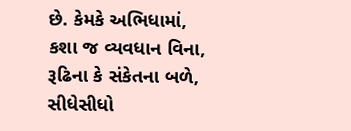છે. કેમકે અભિધામાં, કશા જ વ્યવધાન વિના, રૂઢિના કે સંકેતના બળે, સીધેસીધો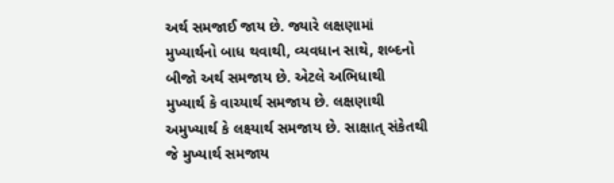અર્થ સમજાઈ જાય છે. જ્યારે લક્ષણામાં મુખ્યાર્થનો બાધ થવાથી, વ્યવધાન સાથે, શબ્દનો બીજો અર્થ સમજાય છે. એટલે અભિધાથી મુખ્યાર્થ કે વાચ્યાર્થ સમજાય છે. લક્ષણાથી અમુખ્યાર્થ કે લક્ષ્યાર્થ સમજાય છે. સાક્ષાત્ સંકેતથી જે મુખ્યાર્થ સમજાય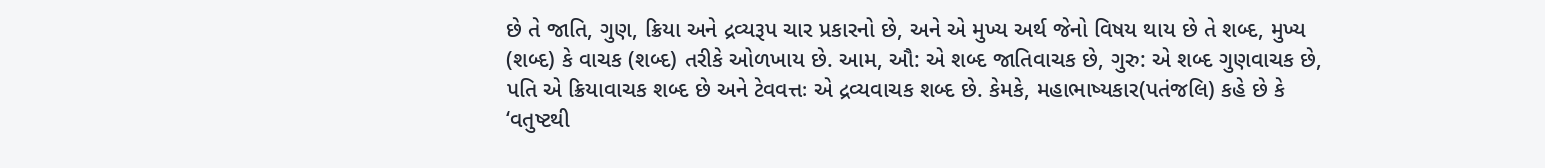છે તે જાતિ, ગુણ, ક્રિયા અને દ્રવ્યરૂપ ચાર પ્રકારનો છે, અને એ મુખ્ય અર્થ જેનો વિષય થાય છે તે શબ્દ, મુખ્ય (શબ્દ) કે વાચક (શબ્દ) તરીકે ઓળખાય છે. આમ, ઔ: એ શબ્દ જાતિવાચક છે, ગુરુ: એ શબ્દ ગુણવાચક છે, પતિ એ ક્રિયાવાચક શબ્દ છે અને ટેવવત્તઃ એ દ્રવ્યવાચક શબ્દ છે. કેમકે, મહાભાષ્યકાર(પતંજલિ) કહે છે કે ‘વતુષ્ટથી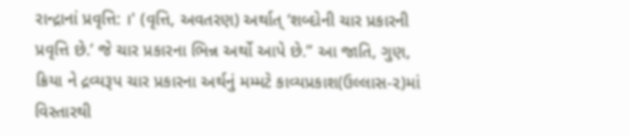રાન્દ્રાનાં પ્રવૃત્તિ: ।' (વૃત્તિ, અવતરણ) અર્થાત્ ‘શબ્દોની ચાર પ્રકારની પ્રવૃત્તિ છે.’ જે ચાર પ્રકારના ભિન્ન અર્થો આપે છે.” આ જાતિ, ગુણ, ક્રિયા ને દ્રવ્યરૂપ ચાર પ્રકારના અર્થનું મમ્મટે કાવ્યપ્રકાશ(ઉલ્લાસ-૨)માં વિસ્તારથી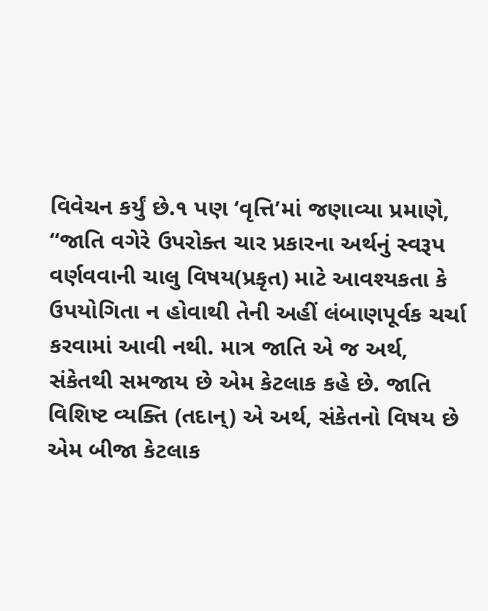વિવેચન કર્યું છે.૧ પણ ‘વૃત્તિ’માં જણાવ્યા પ્રમાણે, ‘‘જાતિ વગેરે ઉપરોક્ત ચાર પ્રકારના અર્થનું સ્વરૂપ વર્ણવવાની ચાલુ વિષય(પ્રકૃત) માટે આવશ્યકતા કે ઉપયોગિતા ન હોવાથી તેની અહીં લંબાણપૂર્વક ચર્ચા કરવામાં આવી નથી. માત્ર જાતિ એ જ અર્થ, સંકેતથી સમજાય છે એમ કેટલાક કહે છે. જાતિ વિશિષ્ટ વ્યક્તિ (તદાન્) એ અર્થ, સંકેતનો વિષય છે એમ બીજા કેટલાક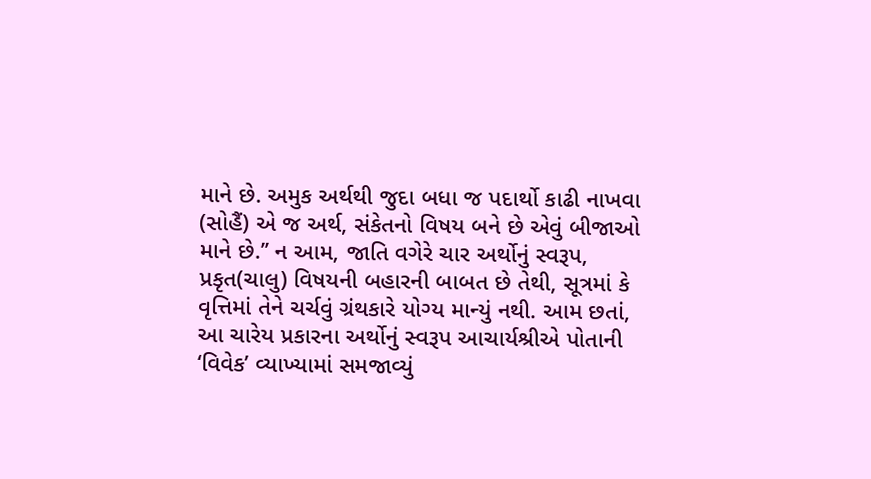માને છે. અમુક અર્થથી જુદા બધા જ પદાર્થો કાઢી નાખવા (સોહૈં) એ જ અર્થ, સંકેતનો વિષય બને છે એવું બીજાઓ માને છે.’’ ન આમ, જાતિ વગેરે ચાર અર્થોનું સ્વરૂપ, પ્રકૃત(ચાલુ) વિષયની બહારની બાબત છે તેથી, સૂત્રમાં કે વૃત્તિમાં તેને ચર્ચવું ગ્રંથકારે યોગ્ય માન્યું નથી. આમ છતાં, આ ચારેય પ્રકારના અર્થોનું સ્વરૂપ આચાર્યશ્રીએ પોતાની ‘વિવેક’ વ્યાખ્યામાં સમજાવ્યું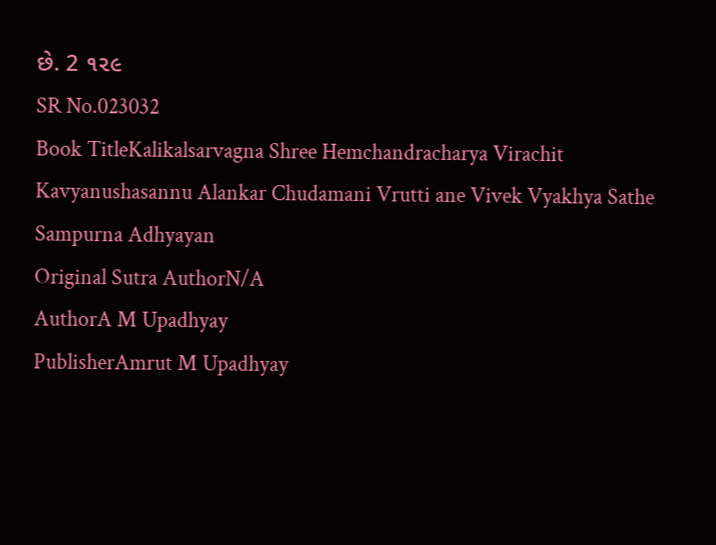છે. 2 ૧૨૯
SR No.023032
Book TitleKalikalsarvagna Shree Hemchandracharya Virachit Kavyanushasannu Alankar Chudamani Vrutti ane Vivek Vyakhya Sathe Sampurna Adhyayan
Original Sutra AuthorN/A
AuthorA M Upadhyay
PublisherAmrut M Upadhyay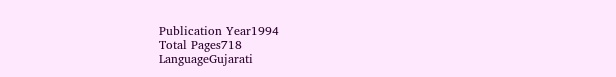Publication Year1994
Total Pages718
LanguageGujarati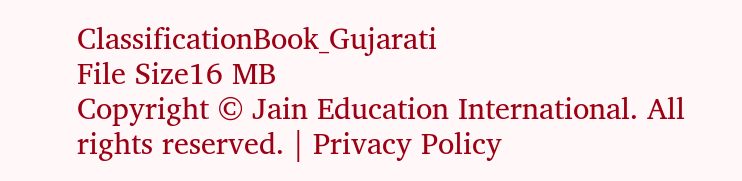ClassificationBook_Gujarati
File Size16 MB
Copyright © Jain Education International. All rights reserved. | Privacy Policy